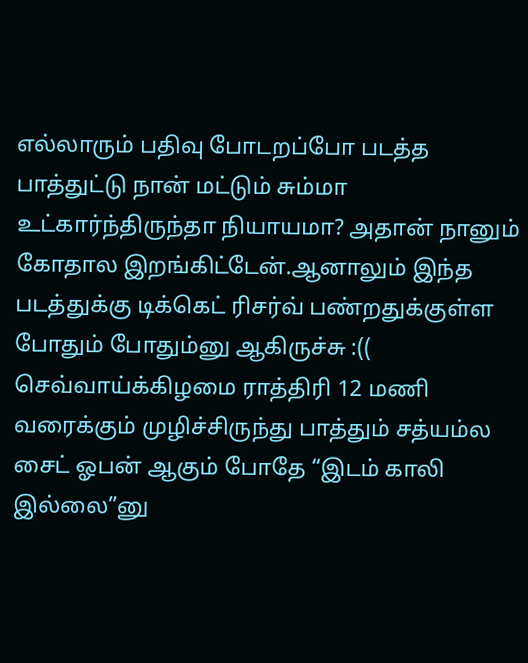எல்லாரும் பதிவு போடறப்போ படத்த பாத்துட்டு நான் மட்டும் சும்மா உட்கார்ந்திருந்தா நியாயமா? அதான் நானும் கோதால இறங்கிட்டேன்.ஆனாலும் இந்த படத்துக்கு டிக்கெட் ரிசர்வ் பண்றதுக்குள்ள போதும் போதும்னு ஆகிருச்சு :(( செவ்வாய்க்கிழமை ராத்திரி 12 மணி வரைக்கும் முழிச்சிருந்து பாத்தும் சத்யம்ல சைட் ஓபன் ஆகும் போதே “இடம் காலி இல்லை”னு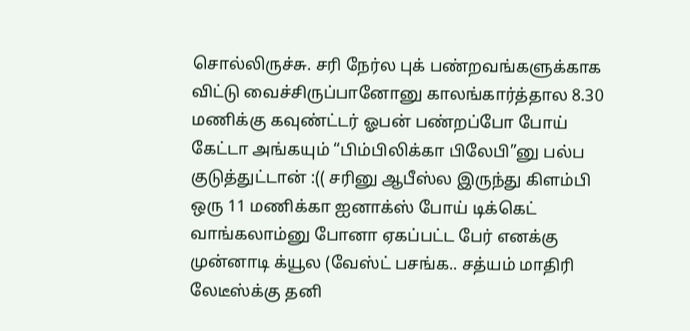சொல்லிருச்சு. சரி நேர்ல புக் பண்றவங்களுக்காக விட்டு வைச்சிருப்பானோனு காலங்கார்த்தால 8.30 மணிக்கு கவுண்ட்டர் ஓபன் பண்றப்போ போய் கேட்டா அங்கயும் “பிம்பிலிக்கா பிலேபி”னு பல்ப குடுத்துட்டான் :(( சரினு ஆபீஸ்ல இருந்து கிளம்பி ஒரு 11 மணிக்கா ஐனாக்ஸ் போய் டிக்கெட் வாங்கலாம்னு போனா ஏகப்பட்ட பேர் எனக்கு முன்னாடி க்யூல (வேஸ்ட் பசங்க.. சத்யம் மாதிரி லேடீஸ்க்கு தனி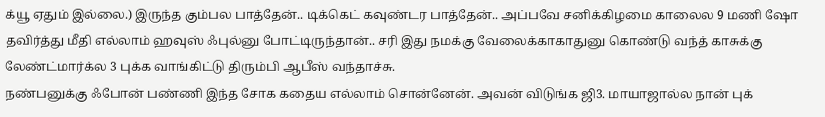க்யூ ஏதும் இல்லை.) இருந்த கும்பல பாத்தேன்.. டிக்கெட் கவுண்டர பாத்தேன்.. அப்பவே சனிக்கிழமை காலைல 9 மணி ஷோ தவிர்த்து மீதி எல்லாம் ஹவுஸ் ஃபுல்னு போட்டிருந்தான்.. சரி இது நமக்கு வேலைக்காகாதுனு கொண்டு வந்த் காசுக்கு லேண்ட்மார்க்ல 3 புக்க வாங்கிட்டு திரும்பி ஆபீஸ் வந்தாச்சு.
நண்பனுக்கு ஃபோன் பண்ணி இந்த சோக கதைய எல்லாம் சொன்னேன். அவன் விடுங்க ஜி3. மாயாஜால்ல நான் புக்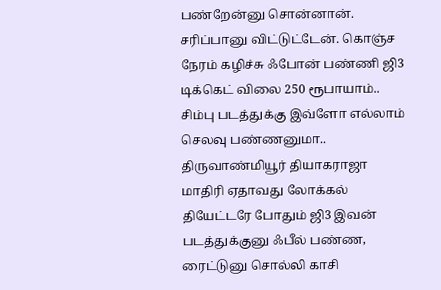பண்றேன்னு சொன்னான். சரிப்பானு விட்டுட்டேன். கொஞ்ச நேரம் கழிச்சு ஃபோன் பண்ணி ஜி3 டிக்கெட் விலை 250 ரூபாயாம்.. சிம்பு படத்துக்கு இவ்ளோ எல்லாம் செலவு பண்ணனுமா.. திருவாண்மியூர் தியாகராஜா மாதிரி ஏதாவது லோக்கல் தியேட்டரே போதும் ஜி3 இவன் படத்துக்குனு ஃபீல் பண்ண, ரைட்டுனு சொல்லி காசி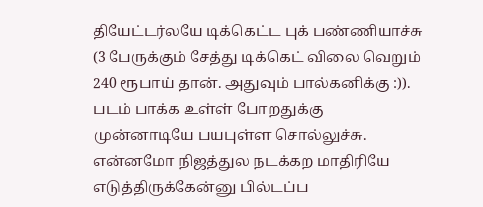தியேட்டர்லயே டிக்கெட்ட புக் பண்ணியாச்சு (3 பேருக்கும் சேத்து டிக்கெட் விலை வெறும் 240 ரூபாய் தான். அதுவும் பால்கனிக்கு :)).
படம் பாக்க உள்ள் போறதுக்கு முன்னாடியே பயபுள்ள சொல்லுச்சு. என்னமோ நிஜத்துல நடக்கற மாதிரியே எடுத்திருக்கேன்னு பில்டப்ப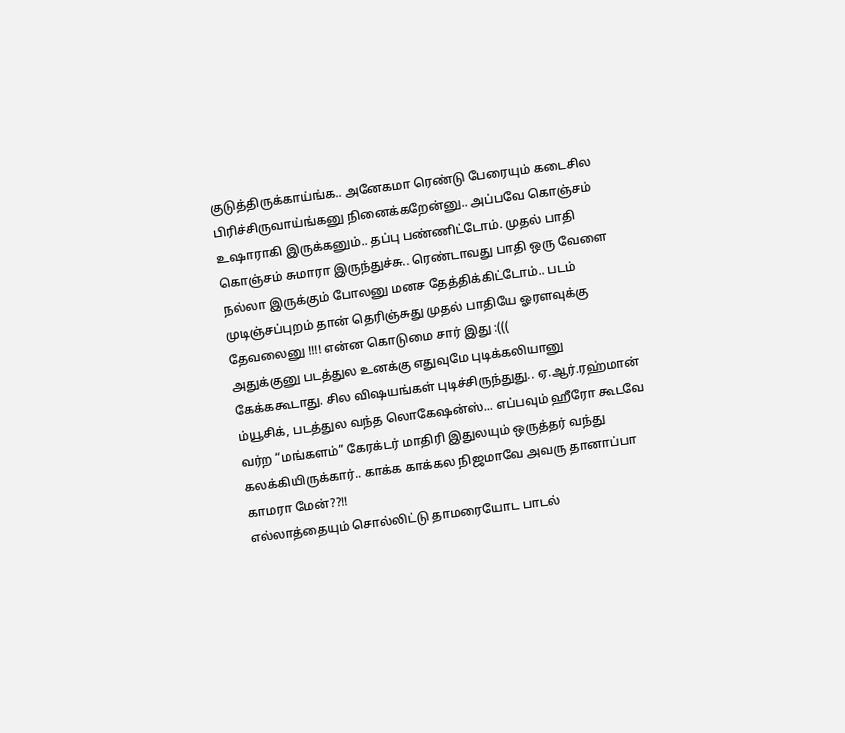குடுத்திருக்காய்ங்க.. அனேகமா ரெண்டு பேரையும் கடைசில பிரிச்சிருவாய்ங்கனு நினைக்கறேன்னு.. அப்பவே கொஞ்சம் உஷாராகி இருக்கனும்.. தப்பு பண்ணிட்டோம். முதல் பாதி கொஞ்சம் சுமாரா இருந்துச்சு.. ரெண்டாவது பாதி ஒரு வேளை நல்லா இருக்கும் போலனு மனச தேத்திக்கிட்டோம்.. படம் முடிஞ்சப்புறம் தான் தெரிஞ்சுது முதல் பாதியே ஓரளவுக்கு தேவலைனு !!!! என்ன கொடுமை சார் இது :(((
அதுக்குனு படத்துல உனக்கு எதுவுமே புடிக்கலியானு கேக்ககூடாது. சில விஷயங்கள் புடிச்சிருந்துது.. ஏ.ஆர்.ரஹ்மான் ம்யூசிக், படத்துல வந்த லொகேஷன்ஸ்... எப்பவும் ஹீரோ கூடவே வர்ற “மங்களம்” கேரக்டர் மாதிரி இதுலயும் ஒருத்தர் வந்து கலக்கியிருக்கார்.. காக்க காக்கல நிஜமாவே அவரு தானாப்பா காமரா மேன்??!!
எல்லாத்தையும் சொல்லிட்டு தாமரையோட பாடல்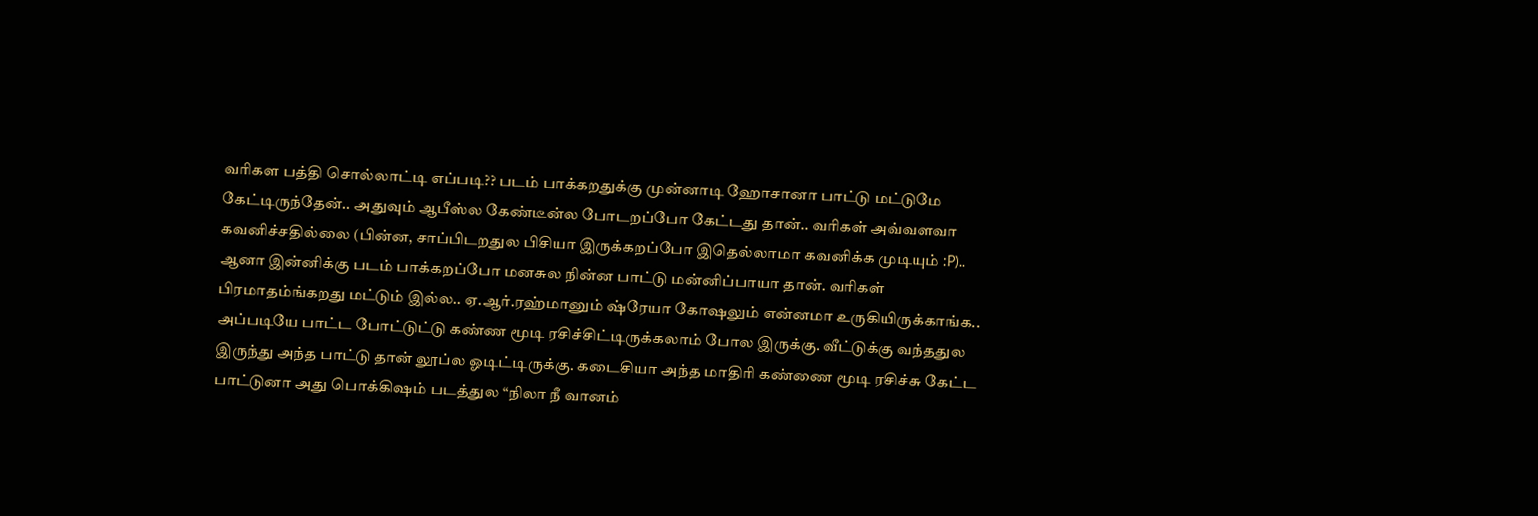வரிகள பத்தி சொல்லாட்டி எப்படி?? படம் பாக்கறதுக்கு முன்னாடி ஹோசானா பாட்டு மட்டுமே கேட்டிருந்தேன்.. அதுவும் ஆபீஸ்ல கேண்டீன்ல போடறப்போ கேட்டது தான்.. வரிகள் அவ்வளவா கவனிச்சதில்லை (பின்ன, சாப்பிடறதுல பிசியா இருக்கறப்போ இதெல்லாமா கவனிக்க முடியும் :P).. ஆனா இன்னிக்கு படம் பாக்கறப்போ மனசுல நின்ன பாட்டு மன்னிப்பாயா தான். வரிகள் பிரமாதம்ங்கறது மட்டும் இல்ல.. ஏ.ஆர்.ரஹ்மானும் ஷ்ரேயா கோஷலும் என்னமா உருகியிருக்காங்க.. அப்படியே பாட்ட போட்டுட்டு கண்ண மூடி ரசிச்சிட்டிருக்கலாம் போல இருக்கு. வீட்டுக்கு வந்ததுல இருந்து அந்த பாட்டு தான் லூப்ல ஓடிட்டிருக்கு. கடைசியா அந்த மாதிரி கண்ணை மூடி ரசிச்சு கேட்ட பாட்டுனா அது பொக்கிஷம் படத்துல “நிலா நீ வானம்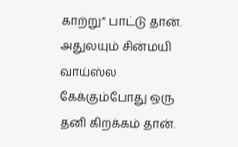காற்று” பாட்டு தான். அதுலயும் சின்மயி வாய்ஸ்ல கேக்கும்போது ஒரு தனி கிறக்கம் தான்.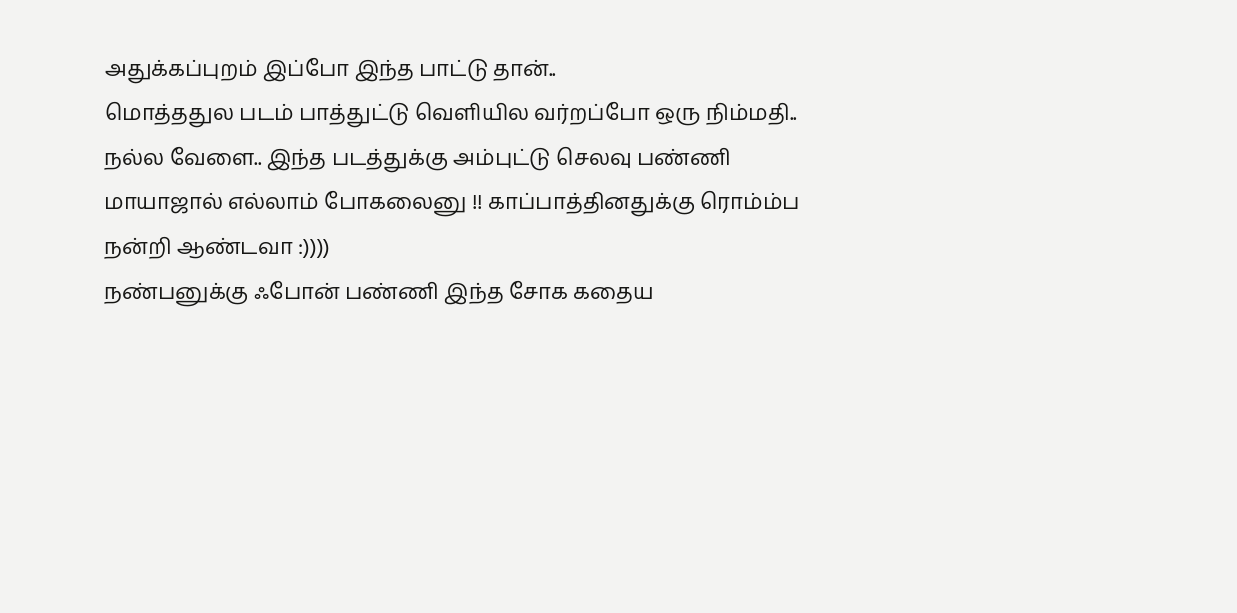அதுக்கப்புறம் இப்போ இந்த பாட்டு தான்..
மொத்ததுல படம் பாத்துட்டு வெளியில வர்றப்போ ஒரு நிம்மதி.. நல்ல வேளை.. இந்த படத்துக்கு அம்புட்டு செலவு பண்ணி மாயாஜால் எல்லாம் போகலைனு !! காப்பாத்தினதுக்கு ரொம்ம்ப நன்றி ஆண்டவா :))))
நண்பனுக்கு ஃபோன் பண்ணி இந்த சோக கதைய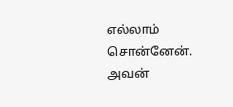எல்லாம் சொன்னேன். அவன்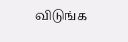விடுங்க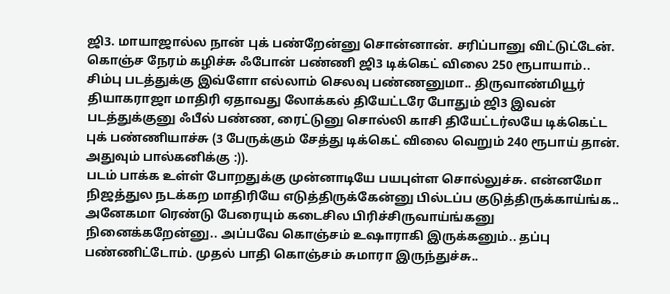ஜி3. மாயாஜால்ல நான் புக் பண்றேன்னு சொன்னான். சரிப்பானு விட்டுட்டேன். கொஞ்ச நேரம் கழிச்சு ஃபோன் பண்ணி ஜி3 டிக்கெட் விலை 250 ரூபாயாம்.. சிம்பு படத்துக்கு இவ்ளோ எல்லாம் செலவு பண்ணனுமா.. திருவாண்மியூர் தியாகராஜா மாதிரி ஏதாவது லோக்கல் தியேட்டரே போதும் ஜி3 இவன் படத்துக்குனு ஃபீல் பண்ண, ரைட்டுனு சொல்லி காசி தியேட்டர்லயே டிக்கெட்ட புக் பண்ணியாச்சு (3 பேருக்கும் சேத்து டிக்கெட் விலை வெறும் 240 ரூபாய் தான். அதுவும் பால்கனிக்கு :)).
படம் பாக்க உள்ள் போறதுக்கு முன்னாடியே பயபுள்ள சொல்லுச்சு. என்னமோ நிஜத்துல நடக்கற மாதிரியே எடுத்திருக்கேன்னு பில்டப்ப குடுத்திருக்காய்ங்க.. அனேகமா ரெண்டு பேரையும் கடைசில பிரிச்சிருவாய்ங்கனு நினைக்கறேன்னு.. அப்பவே கொஞ்சம் உஷாராகி இருக்கனும்.. தப்பு பண்ணிட்டோம். முதல் பாதி கொஞ்சம் சுமாரா இருந்துச்சு..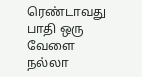ரெண்டாவது பாதி ஒரு வேளை நல்லா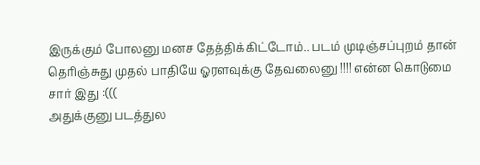இருக்கும் போலனு மனச தேத்திக்கிட்டோம்.. படம் முடிஞ்சப்புறம் தான் தெரிஞ்சுது முதல் பாதியே ஓரளவுக்கு தேவலைனு !!!! என்ன கொடுமை சார் இது :(((
அதுக்குனு படத்துல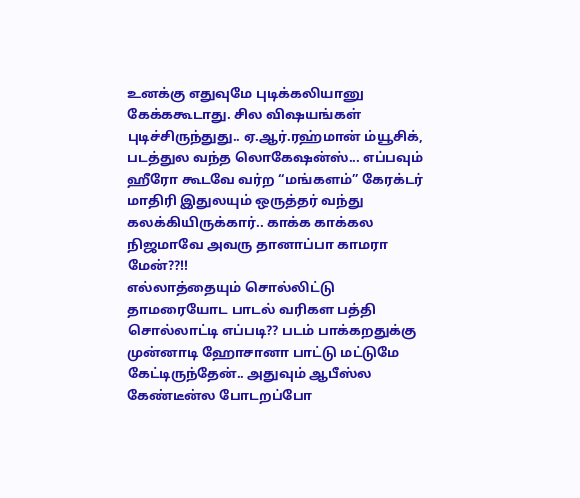உனக்கு எதுவுமே புடிக்கலியானு கேக்ககூடாது. சில விஷயங்கள் புடிச்சிருந்துது.. ஏ.ஆர்.ரஹ்மான் ம்யூசிக், படத்துல வந்த லொகேஷன்ஸ்... எப்பவும் ஹீரோ கூடவே வர்ற “மங்களம்” கேரக்டர் மாதிரி இதுலயும் ஒருத்தர் வந்து கலக்கியிருக்கார்.. காக்க காக்கல நிஜமாவே அவரு தானாப்பா காமரா மேன்??!!
எல்லாத்தையும் சொல்லிட்டு தாமரையோட பாடல் வரிகள பத்தி சொல்லாட்டி எப்படி?? படம் பாக்கறதுக்கு முன்னாடி ஹோசானா பாட்டு மட்டுமே கேட்டிருந்தேன்.. அதுவும் ஆபீஸ்ல கேண்டீன்ல போடறப்போ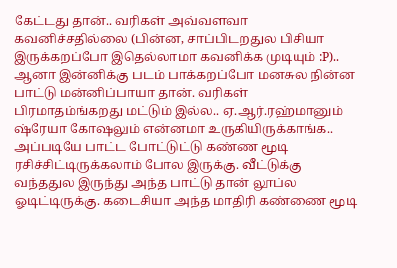கேட்டது தான்.. வரிகள் அவ்வளவா கவனிச்சதில்லை (பின்ன, சாப்பிடறதுல பிசியா இருக்கறப்போ இதெல்லாமா கவனிக்க முடியும் :P).. ஆனா இன்னிக்கு படம் பாக்கறப்போ மனசுல நின்ன பாட்டு மன்னிப்பாயா தான். வரிகள் பிரமாதம்ங்கறது மட்டும் இல்ல.. ஏ.ஆர்.ரஹ்மானும் ஷ்ரேயா கோஷலும் என்னமா உருகியிருக்காங்க.. அப்படியே பாட்ட போட்டுட்டு கண்ண மூடி ரசிச்சிட்டிருக்கலாம் போல இருக்கு. வீட்டுக்கு வந்ததுல இருந்து அந்த பாட்டு தான் லூப்ல ஓடிட்டிருக்கு. கடைசியா அந்த மாதிரி கண்ணை மூடி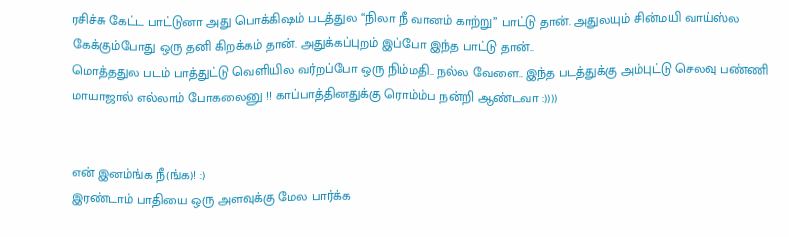ரசிச்சு கேட்ட பாட்டுனா அது பொக்கிஷம் படத்துல “நிலா நீ வானம் காற்று” பாட்டு தான். அதுலயும் சின்மயி வாய்ஸ்ல கேக்கும்போது ஒரு தனி கிறக்கம் தான். அதுக்கப்புறம் இப்போ இந்த பாட்டு தான்..
மொத்ததுல படம் பாத்துட்டு வெளியில வர்றப்போ ஒரு நிம்மதி.. நல்ல வேளை.. இந்த படத்துக்கு அம்புட்டு செலவு பண்ணி மாயாஜால் எல்லாம் போகலைனு !! காப்பாத்தினதுக்கு ரொம்ம்ப நன்றி ஆண்டவா :))))


என் இனம்ங்க நீ(ங்க)! :)
இரண்டாம் பாதியை ஒரு அளவுக்கு மேல பார்க்க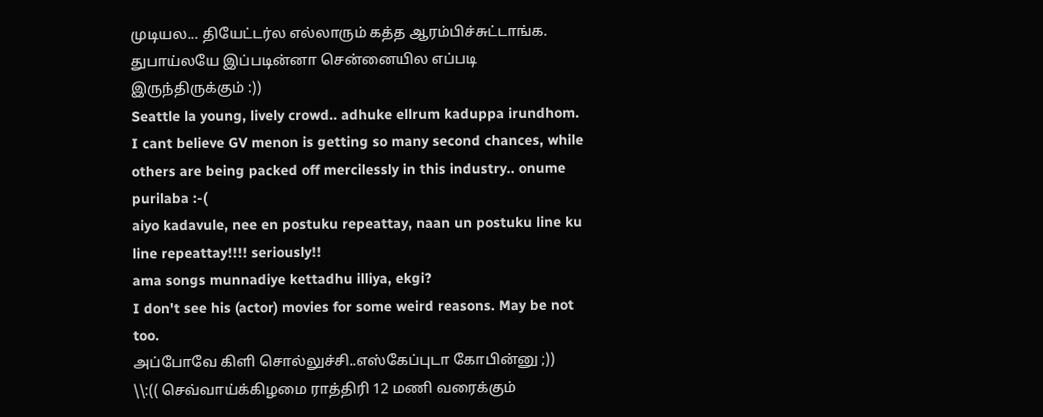முடியல... தியேட்டர்ல எல்லாரும் கத்த ஆரம்பிச்சுட்டாங்க. துபாய்லயே இப்படின்னா சென்னையில எப்படி இருந்திருக்கும் :))
Seattle la young, lively crowd.. adhuke ellrum kaduppa irundhom. I cant believe GV menon is getting so many second chances, while others are being packed off mercilessly in this industry.. onume purilaba :-(
aiyo kadavule, nee en postuku repeattay, naan un postuku line ku line repeattay!!!! seriously!!
ama songs munnadiye kettadhu illiya, ekgi?
I don't see his (actor) movies for some weird reasons. May be not too.
அப்போவே கிளி சொல்லுச்சி..எஸ்கேப்புடா கோபின்னு ;))
\\:(( செவ்வாய்க்கிழமை ராத்திரி 12 மணி வரைக்கும்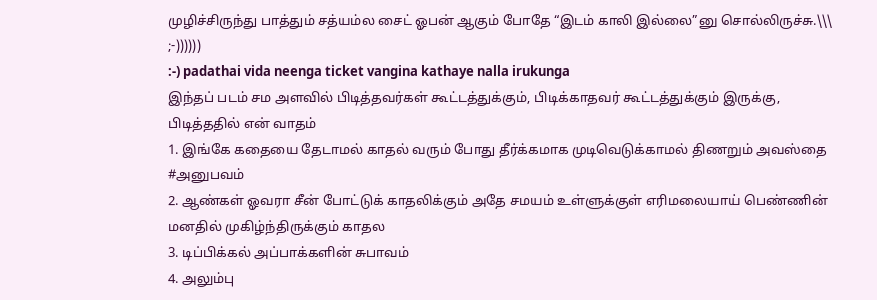முழிச்சிருந்து பாத்தும் சத்யம்ல சைட் ஓபன் ஆகும் போதே “இடம் காலி இல்லை”னு சொல்லிருச்சு.\\\
;-))))))
:-) padathai vida neenga ticket vangina kathaye nalla irukunga
இந்தப் படம் சம அளவில் பிடித்தவர்கள் கூட்டத்துக்கும், பிடிக்காதவர் கூட்டத்துக்கும் இருக்கு, பிடித்ததில் என் வாதம்
1. இங்கே கதையை தேடாமல் காதல் வரும் போது தீர்க்கமாக முடிவெடுக்காமல் திணறும் அவஸ்தை #அனுபவம்
2. ஆண்கள் ஓவரா சீன் போட்டுக் காதலிக்கும் அதே சமயம் உள்ளுக்குள் எரிமலையாய் பெண்ணின் மனதில் முகிழ்ந்திருக்கும் காதல
3. டிப்பிக்கல் அப்பாக்களின் சுபாவம்
4. அலும்பு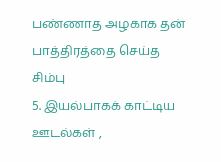பண்ணாத அழகாக தன் பாத்திரத்தை செய்த சிம்பு
5. இயல்பாகக் காட்டிய ஊடல்கள் ,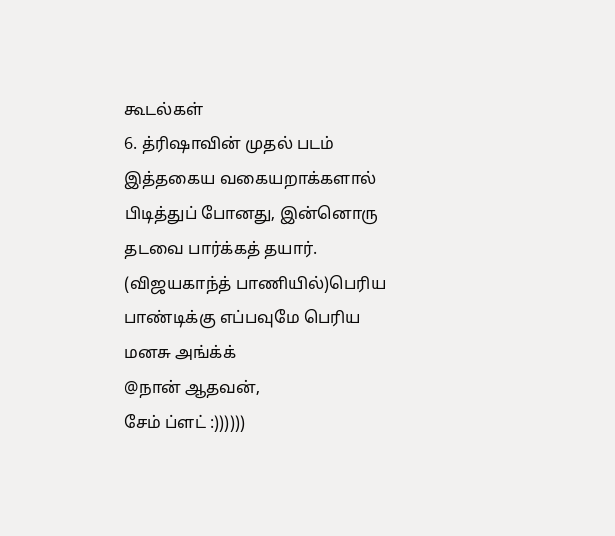கூடல்கள்
6. த்ரிஷாவின் முதல் படம்
இத்தகைய வகையறாக்களால் பிடித்துப் போனது, இன்னொரு தடவை பார்க்கத் தயார்.
(விஜயகாந்த் பாணியில்)பெரிய பாண்டிக்கு எப்பவுமே பெரிய மனசு அங்க்க்
@நான் ஆதவன்,
சேம் ப்ளட் :))))))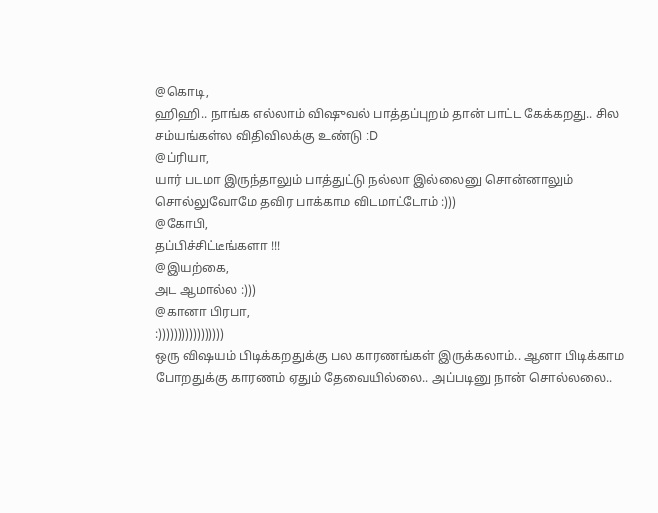@கொடி,
ஹிஹி.. நாங்க எல்லாம் விஷுவல் பாத்தப்புறம் தான் பாட்ட கேக்கறது.. சில சம்யங்கள்ல விதிவிலக்கு உண்டு :D
@ப்ரியா,
யார் படமா இருந்தாலும் பாத்துட்டு நல்லா இல்லைனு சொன்னாலும் சொல்லுவோமே தவிர பாக்காம விடமாட்டோம் :)))
@கோபி,
தப்பிச்சிட்டீங்களா !!!
@இயற்கை,
அட ஆமால்ல :)))
@கானா பிரபா,
:)))))))))))))))))
ஒரு விஷயம் பிடிக்கறதுக்கு பல காரணங்கள் இருக்கலாம்.. ஆனா பிடிக்காம போறதுக்கு காரணம் ஏதும் தேவையில்லை.. அப்படினு நான் சொல்லலை..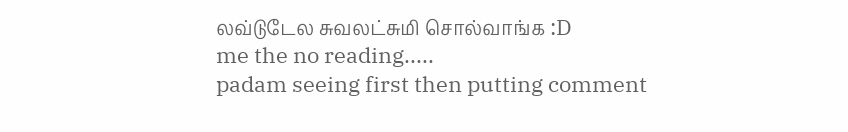லவ்டுடேல சுவலட்சுமி சொல்வாங்க :D
me the no reading.....
padam seeing first then putting comment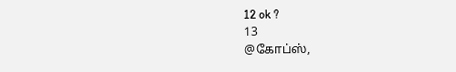12 ok ?
13
@கோப்ஸ்,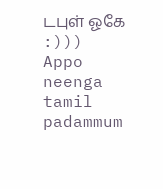டபுள் ஓகே :)))
Appo neenga tamil padammum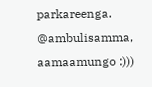parkareenga.
@ambulisamma,
aamaamungo :)))